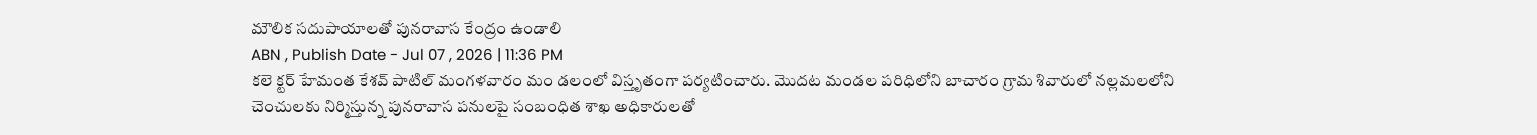మౌలిక సదుపాయాలతో పునరావాస కేంద్రం ఉండాలి
ABN , Publish Date - Jul 07 , 2026 | 11:36 PM
కలె క్టర్ హేమంత కేశవ్ పాటిల్ మంగళవారం మం డలంలో విస్తృతంగా పర్యటించారు. మొదట మండల పరిధిలోని బాచారం గ్రామ శివారులో నల్లమలలోని చెంచులకు నిర్మిస్తున్న పునరావాస పనులపై సంబంధిత శాఖ అధికారులతో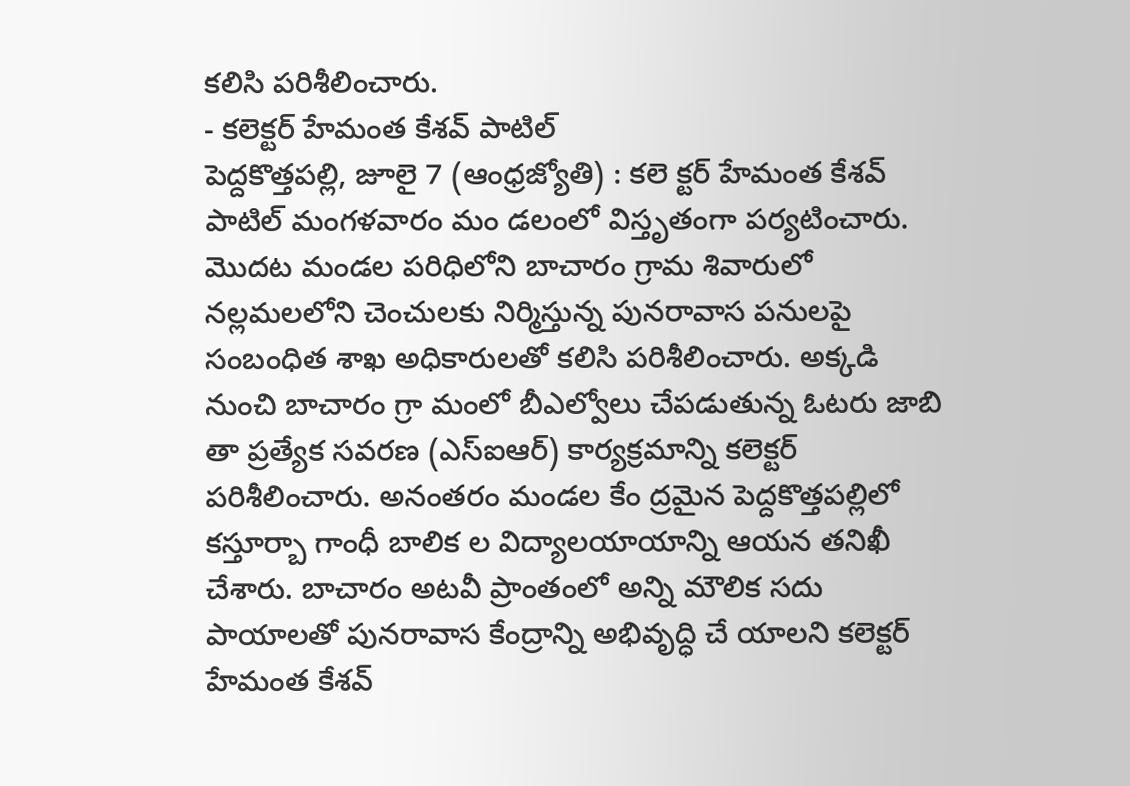కలిసి పరిశీలించారు.
- కలెక్టర్ హేమంత కేశవ్ పాటిల్
పెద్దకొత్తపల్లి, జూలై 7 (ఆంధ్రజ్యోతి) : కలె క్టర్ హేమంత కేశవ్ పాటిల్ మంగళవారం మం డలంలో విస్తృతంగా పర్యటించారు. మొదట మండల పరిధిలోని బాచారం గ్రామ శివారులో నల్లమలలోని చెంచులకు నిర్మిస్తున్న పునరావాస పనులపై సంబంధిత శాఖ అధికారులతో కలిసి పరిశీలించారు. అక్కడి నుంచి బాచారం గ్రా మంలో బీఎల్వోలు చేపడుతున్న ఓటరు జాబి తా ప్రత్యేక సవరణ (ఎస్ఐఆర్) కార్యక్రమాన్ని కలెక్టర్ పరిశీలించారు. అనంతరం మండల కేం ద్రమైన పెద్దకొత్తపల్లిలో కస్తూర్బా గాంధీ బాలిక ల విద్యాలయాయాన్ని ఆయన తనిఖీ చేశారు. బాచారం అటవీ ప్రాంతంలో అన్ని మౌలిక సదు పాయాలతో పునరావాస కేంద్రాన్ని అభివృద్ధి చే యాలని కలెక్టర్ హేమంత కేశవ్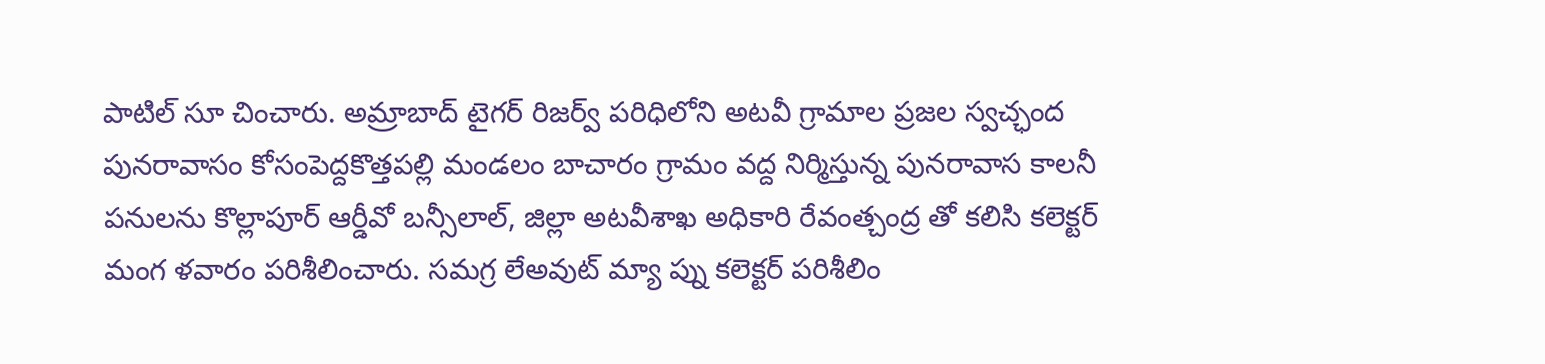పాటిల్ సూ చించారు. అమ్రాబాద్ టైగర్ రిజర్వ్ పరిధిలోని అటవీ గ్రామాల ప్రజల స్వచ్ఛంద పునరావాసం కోసంపెద్దకొత్తపల్లి మండలం బాచారం గ్రామం వద్ద నిర్మిస్తున్న పునరావాస కాలనీ పనులను కొల్లాపూర్ ఆర్డీవో బన్సీలాల్, జిల్లా అటవీశాఖ అధికారి రేవంత్చంద్ర తో కలిసి కలెక్టర్ మంగ ళవారం పరిశీలించారు. సమగ్ర లేఅవుట్ మ్యా ప్ను కలెక్టర్ పరిశీలిం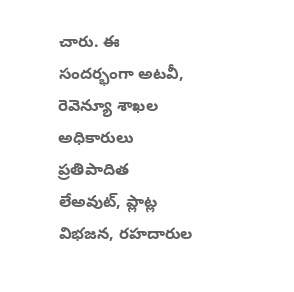చారు. ఈ సందర్భంగా అటవీ, రెవెన్యూ శాఖల అధికారులు ప్రతిపాదిత లేఅవుట్, ప్లాట్ల విభజన, రహదారుల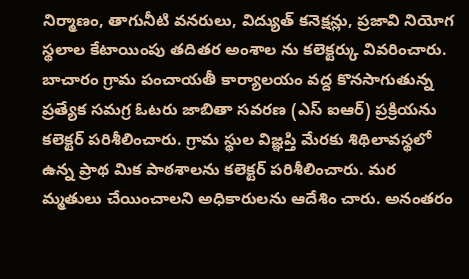నిర్మాణం, తాగునీటి వనరులు, విద్యుత్ కనెక్షన్లు, ప్రజావి నియోగ స్థలాల కేటాయింపు తదితర అంశాల ను కలెక్టర్కు వివరించారు. బాచారం గ్రామ పంచాయతీ కార్యాలయం వద్ద కొనసాగుతున్న ప్రత్యేక సమగ్ర ఓటరు జాబితా సవరణ (ఎస్ ఐఆర్) ప్రక్రియను కలెక్టర్ పరిశీలించారు. గ్రామ స్థుల విజ్ఞప్తి మేరకు శిథిలావస్థలో ఉన్న ప్రాథ మిక పాఠశాలను కలెక్టర్ పరిశీలించారు. మర మ్మతులు చేయించాలని అధికారులను ఆదేశిం చారు. అనంతరం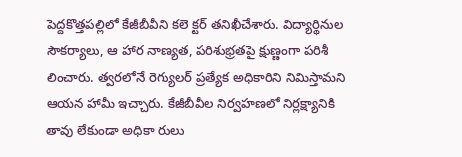పెద్దకొత్తపల్లిలో కేజీబీవీని కలె క్టర్ తనిఖీచేశారు. విద్యార్థినుల సౌకర్యాలు, ఆ హార నాణ్యత, పరిశుభ్రతపై క్షుణ్ణంగా పరిశీ లించారు. త్వరలోనే రెగ్యులర్ ప్రత్యేక అధికారిని నిమిస్తామని ఆయన హామీ ఇచ్చారు. కేజీబీవీల నిర్వహణలో నిర్లక్ష్యానికి తావు లేకుండా అధికా రులు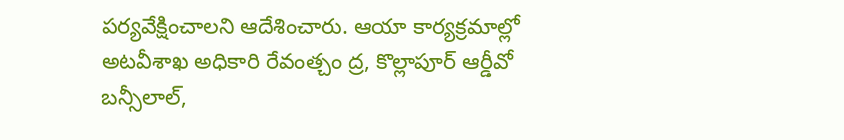పర్యవేక్షించాలని ఆదేశించారు. ఆయా కార్యక్రమాల్లో అటవీశాఖ అధికారి రేవంత్చం ద్ర, కొల్లాపూర్ ఆర్డీవో బన్సీలాల్,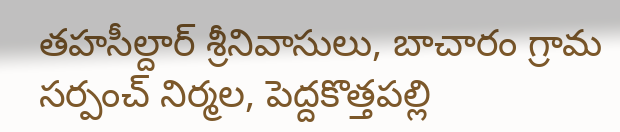తహసీల్దార్ శ్రీనివాసులు, బాచారం గ్రామ సర్పంచ్ నిర్మల, పెద్దకొత్తపల్లి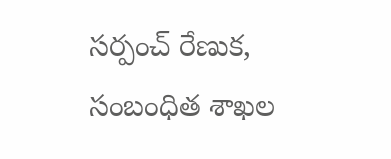సర్పంచ్ రేణుక, సంబంధిత శాఖల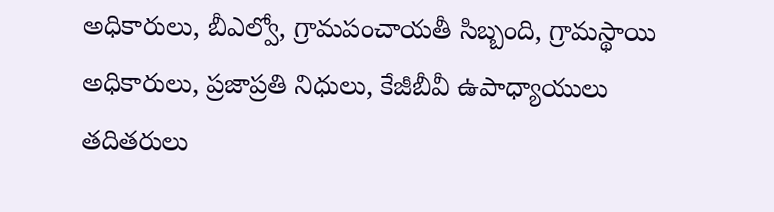అధికారులు, బీఎల్వో, గ్రామపంచాయతీ సిబ్బంది, గ్రామస్థాయి అధికారులు, ప్రజాప్రతి నిధులు, కేజీబీవీ ఉపాధ్యాయులు తదితరులు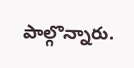పాల్గొన్నారు.